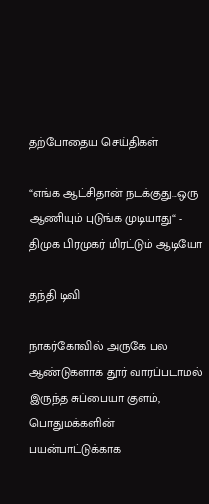தற்போதைய செய்திகள்

“எங்க ஆட்சிதான் நடக்குது...ஒரு ஆணியும் புடுங்க முடியாது“ - திமுக பிரமுகர் மிரட்டும் ஆடியோ

தந்தி டிவி

நாகர்கோவில் அருகே பல ஆண்டுகளாக தூர் வாரப்படாமல் இருந்த சுப்பையா குளம், பொதுமக்களின் பயன்பாட்டுக்காக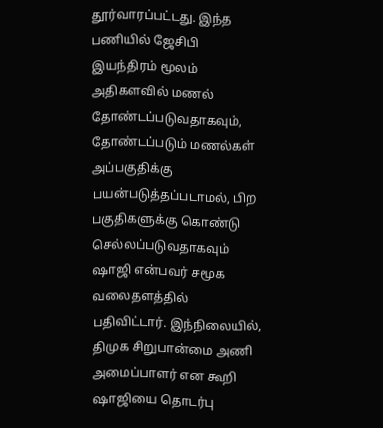தூர்வாரப்பட்டது. இந்த பணியில் ஜேசிபி இயந்திரம் மூலம் அதிகளவில் மணல் தோண்டப்படுவதாகவும், தோண்டப்படும் மணல்கள் அப்பகுதிக்கு பயன்படுத்தப்படாமல், பிற பகுதிகளுக்கு கொண்டு செல்லப்படுவதாகவும் ஷாஜி என்பவர் சமூக வலைதளத்தில் பதிவிட்டார். இந்நிலையில், திமுக சிறுபான்மை அணி அமைப்பாளர் என கூறி ஷாஜியை தொடர்பு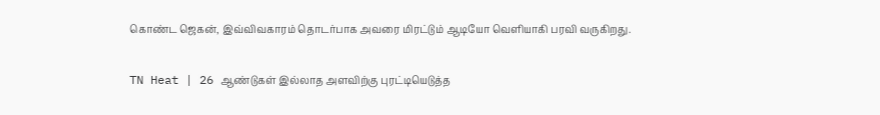கொண்ட ஜெகன், இவ்விவகாரம் தொடர்பாக அவரை மிரட்டும் ஆடியோ வெளியாகி பரவி வருகிறது.

TN Heat | 26 ஆண்டுகள் இல்லாத அளவிற்கு புரட்டியெடுத்த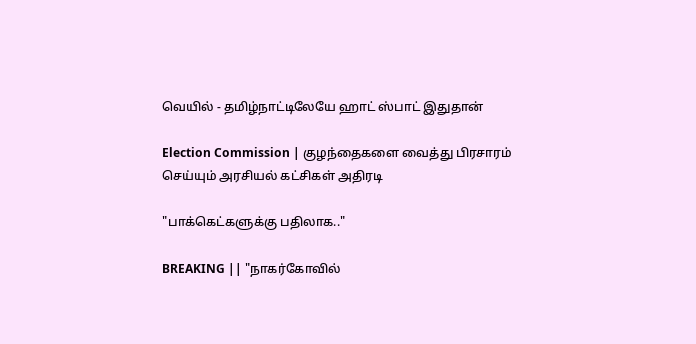வெயில் - தமிழ்நாட்டிலேயே ஹாட் ஸ்பாட் இதுதான்

Election Commission | குழந்தைகளை வைத்து பிரசாரம் செய்யும் அரசியல் கட்சிகள் அதிரடி

"பாக்கெட்களுக்கு பதிலாக.."

BREAKING || "நாகர்கோவில்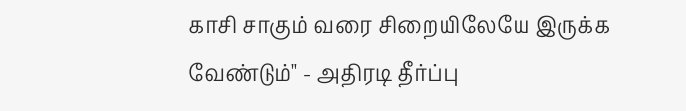காசி சாகும் வரை சிறையிலேயே இருக்க வேண்டும்" - அதிரடி தீர்ப்பு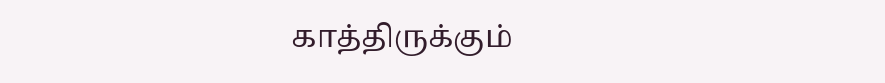காத்திருக்கும்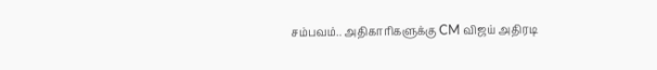சம்பவம்.. அதிகாரிகளுக்கு CM விஜய் அதிரடி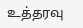உத்தரவு